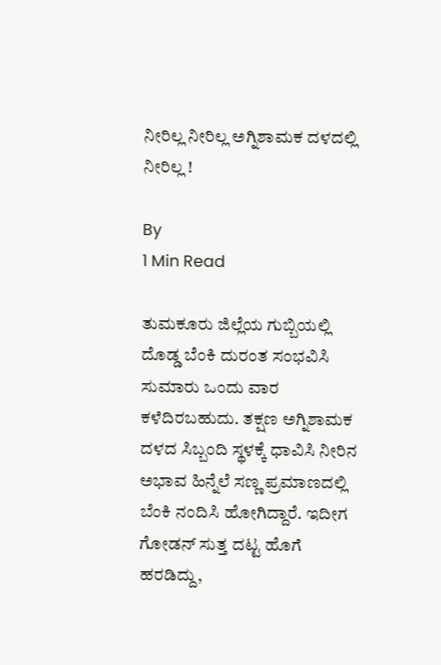ನೀರಿಲ್ಲ ನೀರಿಲ್ಲ ಅಗ್ನಿಶಾಮಕ ದಳದಲ್ಲಿ ನೀರಿಲ್ಲ !

By
1 Min Read

ತುಮಕೂರು ಜಿಲ್ಲೆಯ ಗುಬ್ಬಿಯಲ್ಲಿ ದೊಡ್ಡ ಬೆಂಕಿ ದುರಂತ ಸಂಭವಿಸಿ ಸುಮಾರು ಒಂದು ವಾರ ಕಳೆದಿರಬಹುದು. ತಕ್ಷಣ ಅಗ್ನಿಶಾಮಕ ದಳದ ಸಿಬ್ಬಂದಿ ಸ್ಥಳಕ್ಕೆ ಧಾವಿಸಿ ನೀರಿನ ಅಭಾವ ಹಿನ್ನೆಲೆ ಸಣ್ಣ ಪ್ರಮಾಣದಲ್ಲಿ ಬೆಂಕಿ ನಂದಿಸಿ ಹೋಗಿದ್ದಾರೆ. ಇದೀಗ ಗೋಡನ್ ಸುತ್ತ ದಟ್ಟ ಹೊಗೆ ಹರಡಿದ್ದು,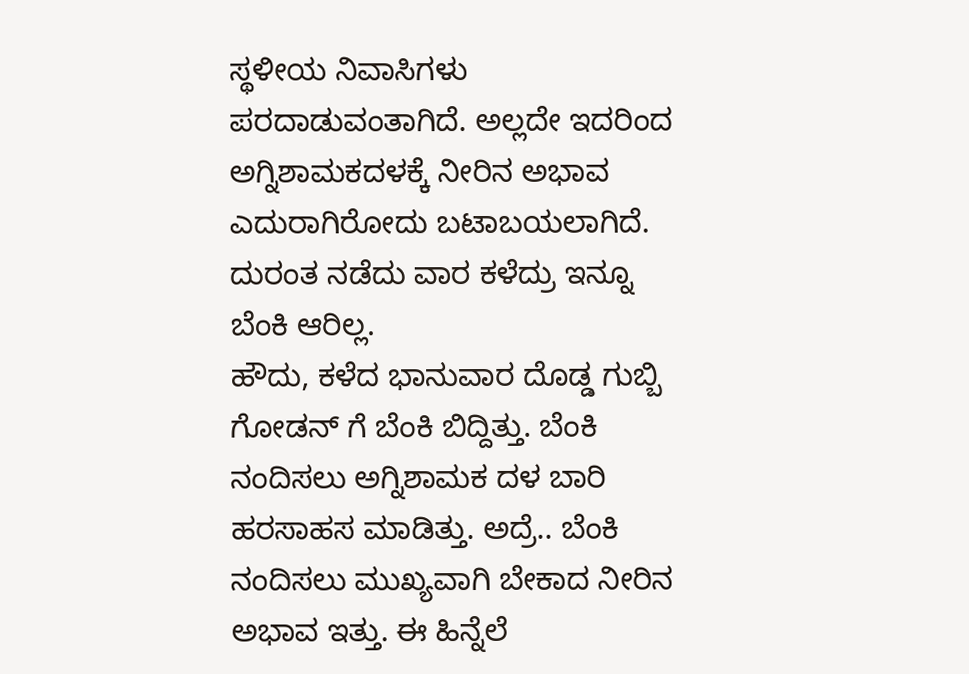ಸ್ಥಳೀಯ ನಿವಾಸಿಗಳು ಪರದಾಡುವಂತಾಗಿದೆ. ಅಲ್ಲದೇ ಇದರಿಂದ ಅಗ್ನಿಶಾಮಕದಳಕ್ಕೆ ನೀರಿನ ಅಭಾವ ಎದುರಾಗಿರೋದು ಬಟಾಬಯಲಾಗಿದೆ. ದುರಂತ ನಡೆದು ವಾರ ಕಳೆದ್ರು ಇನ್ನೂ ಬೆಂಕಿ ಆರಿಲ್ಲ.
ಹೌದು, ಕಳೆದ ಭಾನುವಾರ ದೊಡ್ಡ ಗುಬ್ಬಿ ಗೋಡನ್ ಗೆ ಬೆಂಕಿ ಬಿದ್ದಿತ್ತು. ಬೆಂಕಿ ನಂದಿಸಲು ಅಗ್ನಿಶಾಮಕ ದಳ ಬಾರಿ ಹರಸಾಹಸ ಮಾಡಿತ್ತು. ಅದ್ರೆ.. ಬೆಂಕಿ ನಂದಿಸಲು ಮುಖ್ಯವಾಗಿ ಬೇಕಾದ ನೀರಿನ ಅಭಾವ ಇತ್ತು. ಈ ಹಿನ್ನೆಲೆ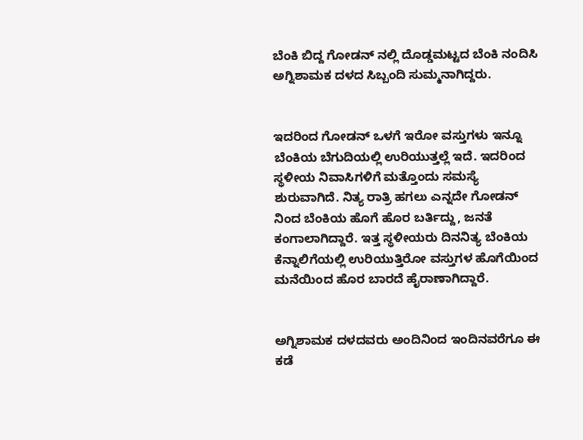ಬೆಂಕಿ ಬಿದ್ದ ಗೋಡನ್ ನಲ್ಲಿ ದೊಡ್ಡಮಟ್ಟದ ಬೆಂಕಿ ನಂದಿಸಿ ಅಗ್ನಿಶಾಮಕ ದಳದ ಸಿಬ್ಬಂದಿ ಸುಮ್ಮನಾಗಿದ್ದರು.


ಇದರಿಂದ ಗೋಡನ್ ಒಳಗೆ ಇರೋ ವಸ್ತುಗಳು ಇನ್ನೂ ಬೆಂಕಿಯ ಬೆಗುದಿಯಲ್ಲಿ ಉರಿಯುತ್ತಲ್ಲೆ ಇದೆ. ಇದರಿಂದ ಸ್ಥಳೀಯ ನಿವಾಸಿಗಳಿಗೆ ಮತ್ತೊಂದು ಸಮಸ್ಯೆ ಶುರುವಾಗಿದೆ. ನಿತ್ಯ ರಾತ್ರಿ ಹಗಲು ಎನ್ನದೇ ಗೋಡನ್ ನಿಂದ ಬೆಂಕಿಯ ಹೊಗೆ ಹೊರ ಬರ್ತಿದ್ದು, ಜನತೆ ಕಂಗಾಲಾಗಿದ್ದಾರೆ. ಇತ್ತ ಸ್ಥಳೀಯರು ದಿನನಿತ್ಯ ಬೆಂಕಿಯ ಕೆನ್ನಾಲಿಗೆಯಲ್ಲಿ ಉರಿಯುತ್ತಿರೋ ವಸ್ತುಗಳ ಹೊಗೆಯಿಂದ ಮನೆಯಿಂದ ಹೊರ ಬಾರದೆ ಹೈರಾಣಾಗಿದ್ದಾರೆ.


ಅಗ್ನಿಶಾಮಕ ದಳದವರು ಅಂದಿನಿಂದ ಇಂದಿನವರೆಗೂ ಈ ಕಡೆ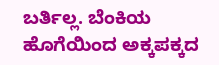ಬರ್ತಿಲ್ಲ. ಬೆಂಕಿಯ ಹೊಗೆಯಿಂದ ಅಕ್ಕಪಕ್ಕದ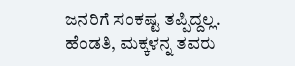ಜನರಿಗೆ ಸಂಕಷ್ಟ ತಪ್ಪಿದ್ದಲ್ಲ. ಹೆಂಡತಿ, ಮಕ್ಕಳನ್ನ ತವರು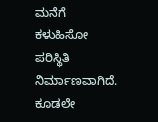ಮನೆಗೆ ಕಳುಹಿಸೋ ಪರಿಸ್ಥಿತಿ ನಿರ್ಮಾಣವಾಗಿದೆ. ಕೂಡಲೇ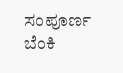ಸಂಪೂರ್ಣ ಬೆಂಕಿ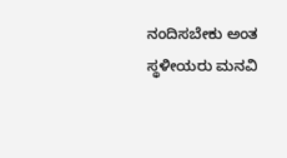ನಂದಿಸಬೇಕು ಅಂತ ಸ್ಥಳೀಯರು ಮನವಿ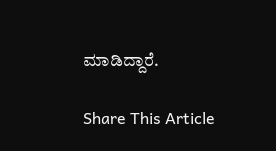ಮಾಡಿದ್ದಾರೆ.

Share This Article